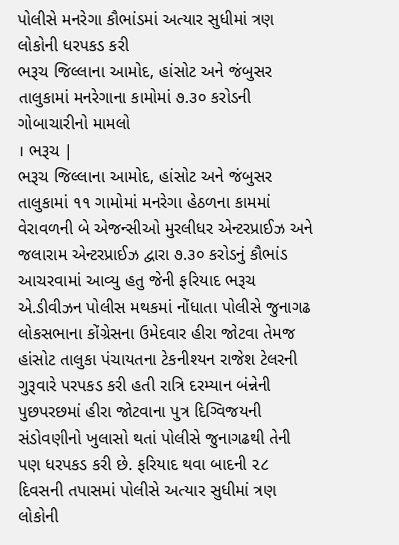પોલીસે મનરેગા કૌભાંડમાં અત્યાર સુધીમાં ત્રણ લોકોની ધરપકડ કરી
ભરૂચ જિલ્લાના આમોદ, હાંસોટ અને જંબુસર તાલુકામાં મનરેગાના કામોમાં ૭.૩૦ કરોડની ગોબાચારીનો મામલો
। ભરૂચ |
ભરૂચ જિલ્લાના આમોદ, હાંસોટ અને જંબુસર તાલુકામાં ૧૧ ગામોમાં મનરેગા હેઠળના કામમાં વેરાવળની બે એજન્સીઓ મુરલીધર એન્ટરપ્રાઈઝ અને જલારામ એન્ટરપ્રાઈઝ દ્વારા ૭.૩૦ કરોડનું કૌભાંડ આચરવામાં આવ્યુ હતુ જેની ફરિયાદ ભરૂચ એ.ડીવીઝન પોલીસ મથકમાં નોંધાતા પોલીસે જુનાગઢ લોકસભાના કોંગ્રેસના ઉમેદવાર હીરા જોટવા તેમજ હાંસોટ તાલુકા પંચાયતના ટેકનીશ્યન રાજેશ ટેલરની ગુરૂવારે પરપકડ કરી હતી રાત્રિ દરમ્યાન બંન્નેની પુછપરછમાં હીરા જોટવાના પુત્ર દિગ્વિજયની સંડોવણીનો ખુલાસો થતાં પોલીસે જુનાગઢથી તેની પણ ધરપકડ કરી છે. ફરિયાદ થવા બાદની ૨૮ દિવસની તપાસમાં પોલીસે અત્યાર સુધીમાં ત્રણ લોકોની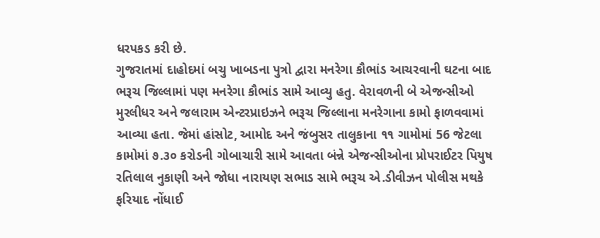ધરપકડ કરી છે.
ગુજરાતમાં દાહોદમાં બચુ ખાબડના પુત્રો દ્વારા મનરેગા કૌભાંડ આચરવાની ઘટના બાદ ભરૂચ જિલ્લામાં પણ મનરેગા કૌભાંડ સામે આવ્યુ હતુ. વેરાવળની બે એજન્સીઓ મુરલીધર અને જલારામ એન્ટરપ્રાઇઝને ભરૂચ જિલ્લાના મનરેગાના કામો ફાળવવામાં આવ્યા હતા. જેમાં હાંસોટ, આમોદ અને જંબુસર તાલુકાના ૧૧ ગામોમાં 56 જેટલા કામોમાં ૭.૩૦ કરોડની ગોબાચારી સામે આવતા બંન્ને એજન્સીઓના પ્રોપરાઈટર પિયુષ રતિલાલ નુકાણી અને જોધા નારાયણ સભાડ સામે ભરૂચ એ.ડીવીઝન પોલીસ મથકે ફરિયાદ નોંધાઈ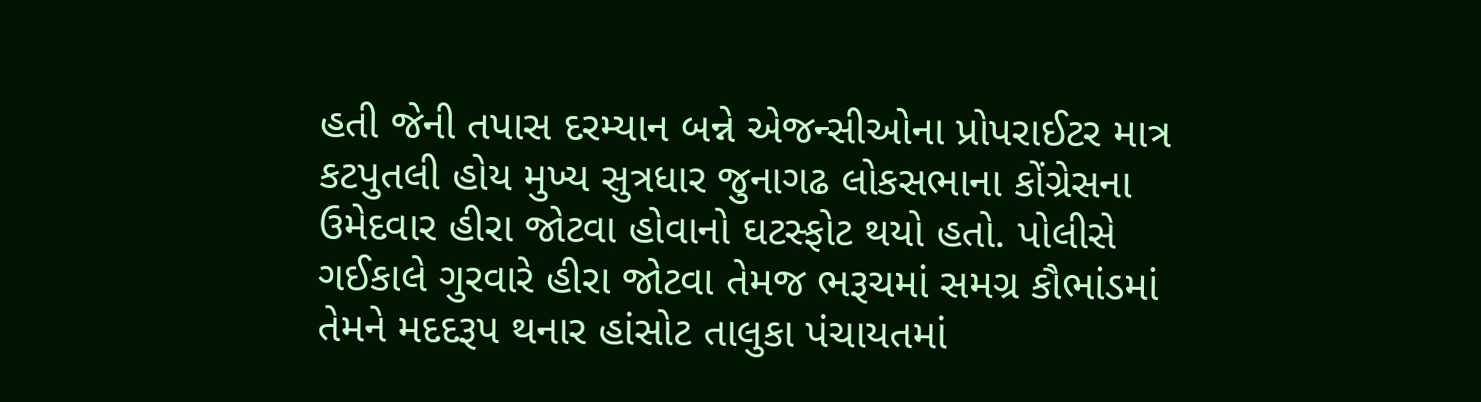હતી જેની તપાસ દરમ્યાન બન્ને એજન્સીઓના પ્રોપરાઈટર માત્ર કટપુતલી હોય મુખ્ય સુત્રધાર જુનાગઢ લોકસભાના કોંગ્રેસના ઉમેદવાર હીરા જોટવા હોવાનો ઘટસ્ફોટ થયો હતો. પોલીસે ગઈકાલે ગુરવારે હીરા જોટવા તેમજ ભરૂચમાં સમગ્ર કૌભાંડમાં તેમને મદદરૂપ થનાર હાંસોટ તાલુકા પંચાયતમાં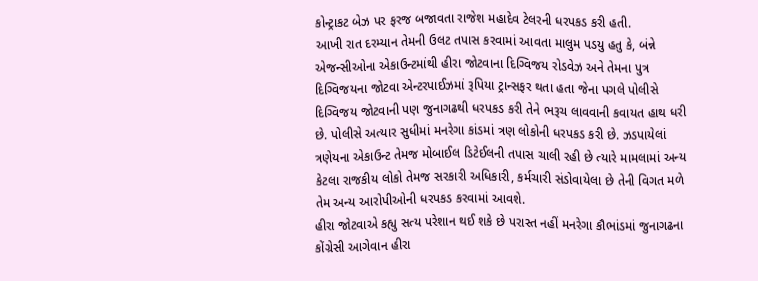કોન્ટ્રાકટ બેઝ પર ફરજ બજાવતા રાજેશ મહાદેવ ટેલરની ધરપકડ કરી હતી.
આખી રાત દરમ્યાન તેમની ઉલટ તપાસ કરવામાં આવતા માલુમ પડયુ હતુ કે, બંન્ને એજન્સીઓના એકાઉન્ટમાંથી હીરા જોટવાના દિગ્વિજય રોડવેઝ અને તેમના પુત્ર દિગ્વિજયના જોટવા એન્ટરપાઈઝમાં રૂપિયા ટ્રાન્સફર થતા હતા જેના પગલે પોલીસે દિગ્વિજય જોટવાની પણ જુનાગઢથી ધરપકડ કરી તેને ભરૂચ લાવવાની કવાયત હાથ ધરી છે. પોલીસે અત્યાર સુધીમાં મનરેગા કાંડમાં ત્રણ લોકોની ધરપકડ કરી છે. ઝડપાયેલાં ત્રણેયના એકાઉન્ટ તેમજ મોબાઈલ ડિટેઈલની તપાસ ચાલી રહી છે ત્યારે મામલામાં અન્ય કેટલા રાજકીય લોકો તેમજ સરકારી અધિકારી, કર્મચારી સંડોવાયેલા છે તેની વિગત મળે તેમ અન્ય આરોપીઓની ધરપકડ કરવામાં આવશે.
હીરા જોટવાએ કહ્યુ સત્ય પરેશાન થઈ શકે છે પરાસ્ત નહીં મનરેગા કૌભાંડમાં જુનાગઢના કોંગ્રેસી આગેવાન હીરા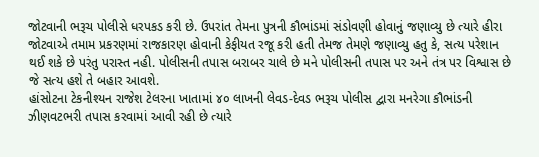જોટવાની ભરૂચ પોલીસે ધરપકડ કરી છે. ઉપરાંત તેમના પુત્રની કૌભાંડમાં સંડોવણી હોવાનું જણાવ્યુ છે ત્યારે હીરા જોટવાએ તમામ પ્રકરણમાં રાજકારણ હોવાની કેફીયત રજૂ કરી હતી તેમજ તેમણે જણાવ્યુ હતુ કે, સત્ય પરેશાન થઈ શકે છે પરંતુ પરાસ્ત નહી. પોલીસની તપાસ બરાબર ચાલે છે મને પોલીસની તપાસ પર અને તંત્ર પર વિશ્વાસ છે જે સત્ય હશે તે બહાર આવશે.
હાંસોટના ટેકનીશ્યન રાજેશ ટેલરના ખાતામાં ૪૦ લાખની લેવડ-દેવડ ભરૂચ પોલીસ દ્વારા મનરેગા કૌભાંડની ઝીણવટભરી તપાસ કરવામાં આવી રહી છે ત્યારે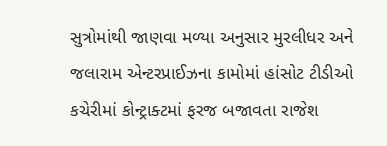સુત્રોમાંથી જાણવા મળ્યા અનુસાર મુરલીધર અને જલારામ એન્ટરપ્રાઈઝના કામોમાં હાંસોટ ટીડીઓ કચેરીમાં કોન્ટ્રાક્ટમાં ફરજ બજાવતા રાજેશ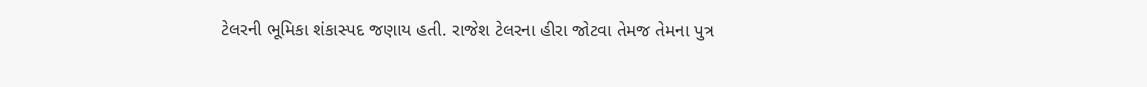ટેલરની ભૂમિકા શંકાસ્પદ જણાય હતી. રાજેશ ટેલરના હીરા જોટવા તેમજ તેમના પુત્ર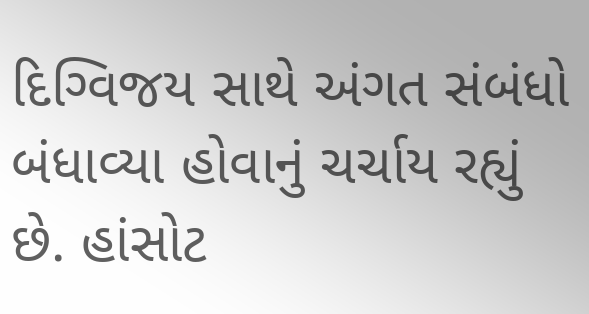દિગ્વિજય સાથે અંગત સંબંધો બંધાવ્યા હોવાનું ચર્ચાય રહ્યું છે. હાંસોટ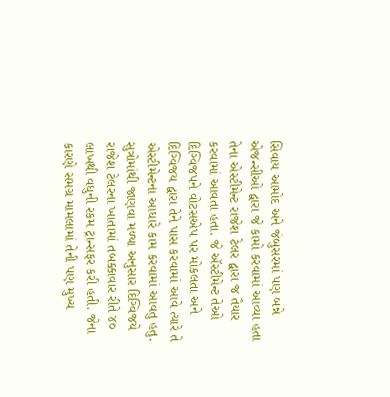સિવાય આમોદ અને જંબુસરમાં પણ બન્ને એજન્સીઓ દ્વારા જે કામો કરવામાં આવ્યા હતા તેના એસ્ટીમેન્ટ રાજેશ ટેલર દ્વારા જ તૈયાર કરવામાં આવતા હતા. જે ઍસ્ટીમેન્ટ તેઓ દિગ્વિજપને વોટસએપ પર મોકલતા અને દિગ્વિજય દ્વારા તેને પાસ કરવામાં આવે ત્યારે તે એસ્ટીમેન્ટના આધારે કામ કરવામાં આવતુ હતુ. સુત્રોમાંથી જાણવા મળ્યા અનુસાર દિગ્વિજયે રાજેશ ટેલરના ખાતામાં તબક્કાવાર રીતે ૪૦ લાખથી વધુની રકમ ટ્રાન્સફર કરી હતી. જેના કારણે સમગ્ર મામલામાં તેની પણ મુખ્ય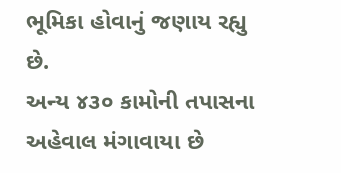ભૂમિકા હોવાનું જણાય રહ્યુ છે.
અન્ય ૪૩૦ કામોની તપાસના અહેવાલ મંગાવાયા છે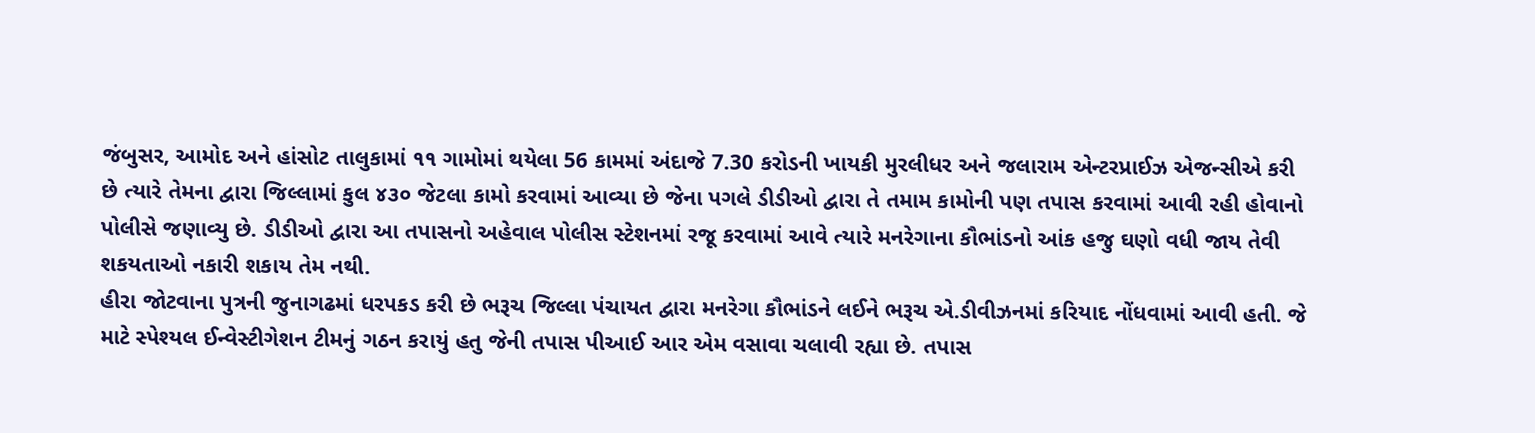જંબુસર, આમોદ અને હાંસોટ તાલુકામાં ૧૧ ગામોમાં થયેલા 56 કામમાં અંદાજે 7.30 કરોડની ખાયકી મુરલીધર અને જલારામ એન્ટરપ્રાઈઝ એજન્સીએ કરી છે ત્યારે તેમના દ્વારા જિલ્લામાં કુલ ૪૩૦ જેટલા કામો કરવામાં આવ્યા છે જેના પગલે ડીડીઓ દ્વારા તે તમામ કામોની પણ તપાસ કરવામાં આવી રહી હોવાનો પોલીસે જણાવ્યુ છે. ડીડીઓ દ્વારા આ તપાસનો અહેવાલ પોલીસ સ્ટેશનમાં રજૂ કરવામાં આવે ત્યારે મનરેગાના કૌભાંડનો આંક હજુ ઘણો વધી જાય તેવી શકયતાઓ નકારી શકાય તેમ નથી.
હીરા જોટવાના પુત્રની જુનાગઢમાં ધરપકડ કરી છે ભરૂચ જિલ્લા પંચાયત દ્વારા મનરેગા કૌભાંડને લઈને ભરૂચ એ.ડીવીઝનમાં કરિયાદ નોંધવામાં આવી હતી. જે માટે સ્પેશ્યલ ઈન્વેસ્ટીગેશન ટીમનું ગઠન કરાયું હતુ જેની તપાસ પીઆઈ આર એમ વસાવા ચલાવી રહ્યા છે. તપાસ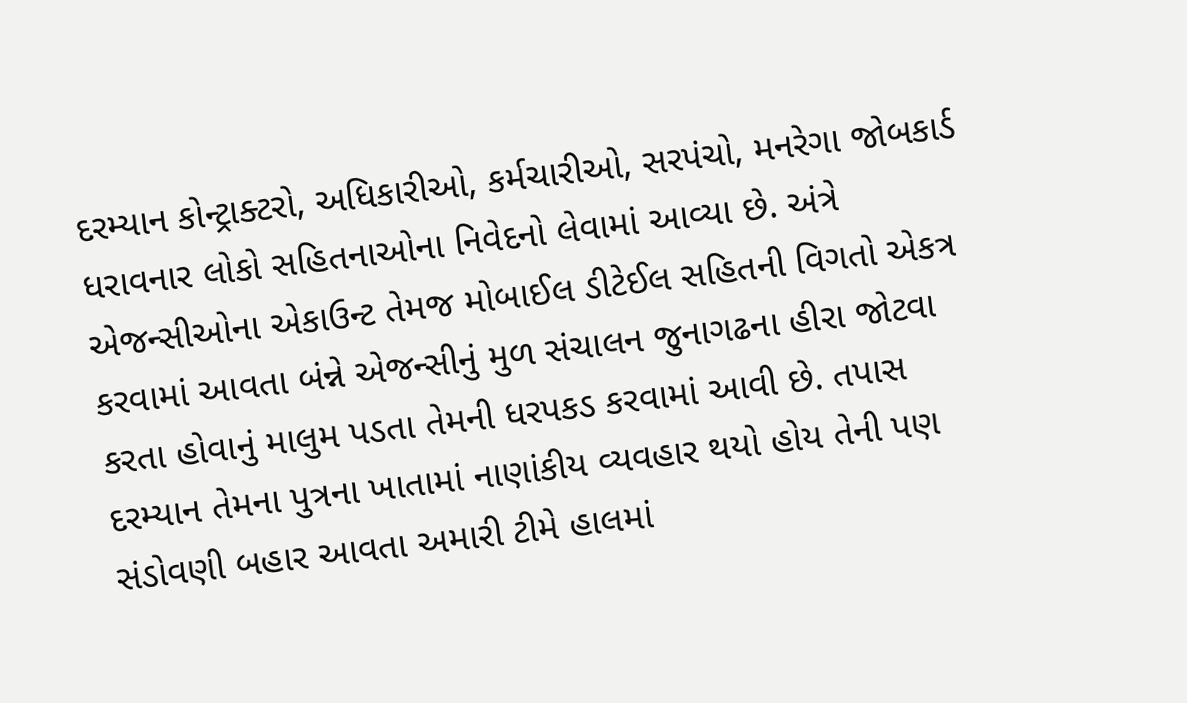દરમ્યાન કોન્ટ્રાક્ટરો, અધિકારીઓ, કર્મચારીઓ, સરપંચો, મનરેગા જોબકાર્ડ ધરાવનાર લોકો સહિતનાઓના નિવેદનો લેવામાં આવ્યા છે. અંત્રે એજન્સીઓના એકાઉન્ટ તેમજ મોબાઈલ ડીટેઈલ સહિતની વિગતો એકત્ર કરવામાં આવતા બંન્ને એજન્સીનું મુળ સંચાલન જુનાગઢના હીરા જોટવા કરતા હોવાનું માલુમ પડતા તેમની ધરપકડ કરવામાં આવી છે. તપાસ દરમ્યાન તેમના પુત્રના ખાતામાં નાણાંકીય વ્યવહાર થયો હોય તેની પણ સંડોવણી બહાર આવતા અમારી ટીમે હાલમાં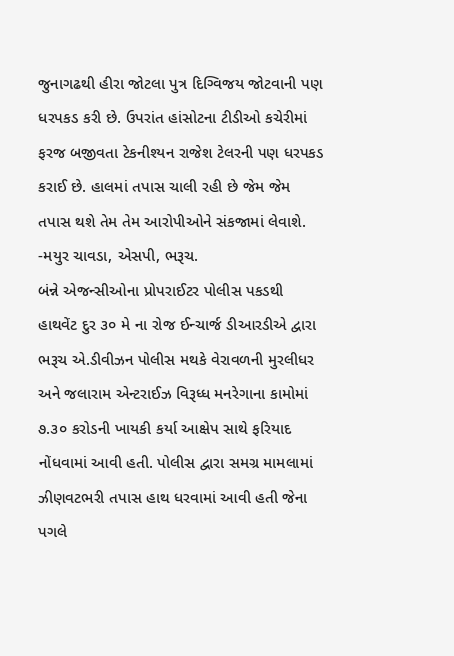જુનાગઢથી હીરા જોટલા પુત્ર દિગ્વિજય જોટવાની પણ ધરપકડ કરી છે. ઉપરાંત હાંસોટના ટીડીઓ કચેરીમાં ફરજ બજીવતા ટેકનીશ્યન રાજેશ ટેલરની પણ ધરપકડ કરાઈ છે. હાલમાં તપાસ ચાલી રહી છે જેમ જેમ તપાસ થશે તેમ તેમ આરોપીઓને સંકજામાં લેવાશે. -મયુર ચાવડા, એસપી, ભરૂચ.
બંન્ને એજન્સીઓના પ્રોપરાઈટર પોલીસ પકડથી હાથવેંટ દુર ૩૦ મે ના રોજ ઈન્ચાર્જ ડીઆરડીએ દ્વારા ભરૂચ એ.ડીવીઝન પોલીસ મથકે વેરાવળની મુરલીધર અને જલારામ એન્ટરાઈઝ વિરૂધ્ધ મનરેગાના કામોમાં ૭.૩૦ કરોડની ખાયકી કર્યા આક્ષેપ સાથે ફરિયાદ નોંધવામાં આવી હતી. પોલીસ દ્વારા સમગ્ર મામલામાં ઝીણવટભરી તપાસ હાથ ધરવામાં આવી હતી જેના પગલે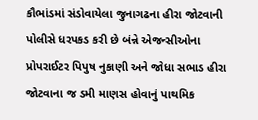કૌભાંડમાં સંડોવાયેલા જુનાગઢના હીરા જોટવાની પોલીસે ધરપકડ કરી છે બંન્ને એજન્સીઓના પ્રોપરાઈટર પિપુષ નુકાણી અને જોધા સભાડ હીરા જોટવાના જ ડમી માણસ હોવાનું પાથમિક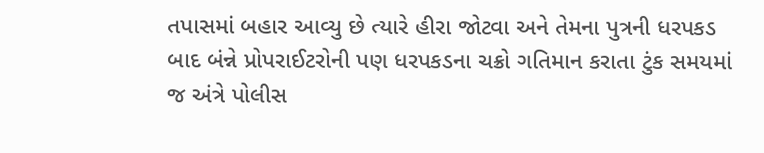તપાસમાં બહાર આવ્યુ છે ત્યારે હીરા જોટવા અને તેમના પુત્રની ધરપકડ બાદ બંન્ને પ્રોપરાઈટરોની પણ ધરપકડના ચક્રો ગતિમાન કરાતા ટુંક સમયમાં જ અંત્રે પોલીસ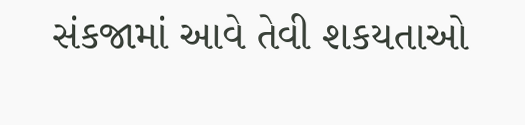સંકજામાં આવે તેવી શકયતાઓ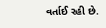વર્તાઈ રહી છે.